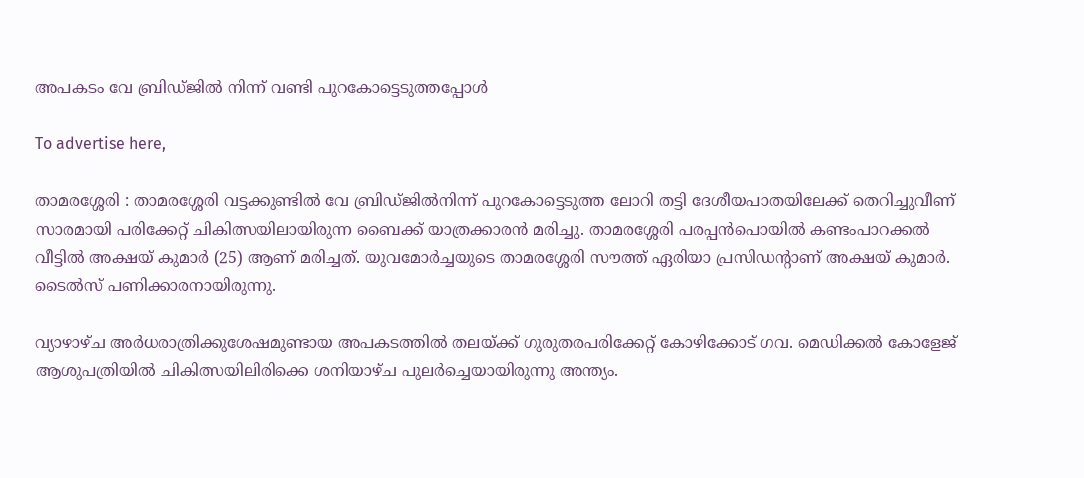അപകടം വേ ബ്രിഡ്ജിൽ നിന്ന്‌ വണ്ടി പുറകോട്ടെടുത്തപ്പോൾ

To advertise here,

താമരശ്ശേരി : താമരശ്ശേരി വട്ടക്കുണ്ടിൽ വേ ബ്രിഡ്ജിൽനിന്ന്‌ പുറകോട്ടെടുത്ത ലോറി തട്ടി ദേശീയപാതയിലേക്ക് തെറിച്ചുവീണ് സാരമായി പരിക്കേറ്റ് ചികിത്സയിലായിരുന്ന ബൈക്ക് യാത്രക്കാരൻ മരിച്ചു. താമരശ്ശേരി പരപ്പൻപൊയിൽ കണ്ടംപാറക്കൽ വീട്ടിൽ അക്ഷയ് കുമാർ (25) ആണ് മരിച്ചത്. യുവമോർച്ചയുടെ താമരശ്ശേരി സൗത്ത് ഏരിയാ പ്രസിഡന്റാണ് അക്ഷയ് കുമാർ. ടൈൽസ് പണിക്കാരനായിരുന്നു.

വ്യാഴാഴ്ച അർധരാത്രിക്കുശേഷമുണ്ടായ അപകടത്തിൽ തലയ്ക്ക് ഗുരുതരപരിക്കേറ്റ് കോഴിക്കോട് ഗവ. മെഡിക്കൽ കോളേജ് ആശുപത്രിയിൽ ചികിത്സയിലിരിക്കെ ശനിയാഴ്ച പുലർച്ചെയായിരുന്നു അന്ത്യം.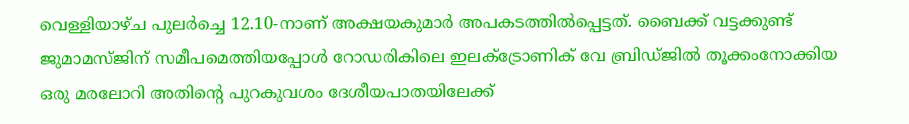വെള്ളിയാഴ്ച പുലർച്ചെ 12.10-നാണ് അക്ഷയകുമാർ അപകടത്തിൽപ്പെട്ടത്. ബൈക്ക് വട്ടക്കുണ്ട് ജുമാമസ്ജിന് സമീപമെത്തിയപ്പോൾ റോഡരികിലെ ഇലക്‌ട്രോണിക് വേ ബ്രിഡ്ജിൽ തൂക്കംനോക്കിയ ഒരു മരലോറി അതിന്റെ പുറകുവശം ദേശീയപാതയിലേക്ക്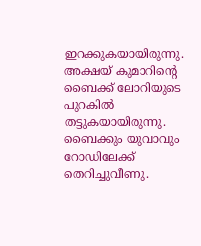ഇറക്കുകയായിരുന്നു. അക്ഷയ് കുമാറിന്റെ ബൈക്ക് ലോറിയുടെ പുറകിൽ തട്ടുകയായിരുന്നു. ബൈക്കും യുവാവും റോഡിലേക്ക് തെറിച്ചുവീണു.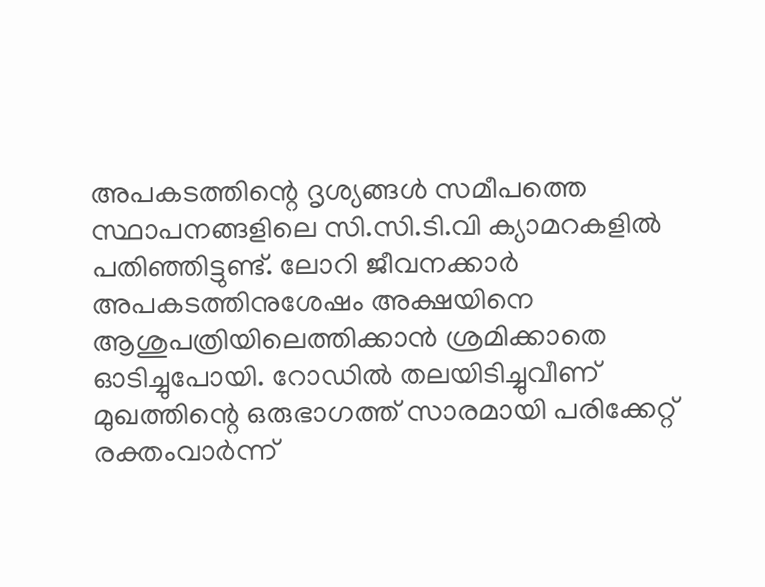അപകടത്തിന്റെ ദൃശ്യങ്ങൾ സമീപത്തെ സ്ഥാപനങ്ങളിലെ സി.സി.ടി.വി ക്യാമറകളിൽ പതിഞ്ഞിട്ടുണ്ട്. ലോറി ജീവനക്കാർ അപകടത്തിനുശേഷം അക്ഷയിനെ ആശുപത്രിയിലെത്തിക്കാൻ ശ്രമിക്കാതെ ഓടിച്ചുപോയി. റോഡിൽ തലയിടിച്ചുവീണ് മുഖത്തിന്റെ ഒരുഭാഗത്ത് സാരമായി പരിക്കേറ്റ് രക്തംവാർന്ന്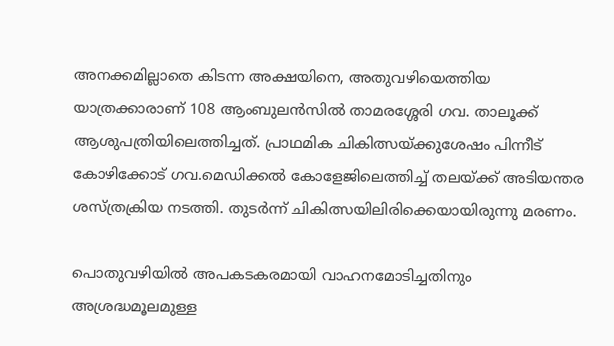അനക്കമില്ലാതെ കിടന്ന അക്ഷയിനെ, അതുവഴിയെത്തിയ യാത്രക്കാരാണ് 108 ആംബുലൻസിൽ താമരശ്ശേരി ഗവ. താലൂക്ക് ആശുപത്രിയിലെത്തിച്ചത്. പ്രാഥമിക ചികിത്സയ്ക്കുശേഷം പിന്നീട് കോഴിക്കോട് ഗവ.മെഡിക്കൽ കോളേജിലെത്തിച്ച് തലയ്ക്ക് അടിയന്തര ശസ്ത്രക്രിയ നടത്തി. തുടർന്ന് ചികിത്സയിലിരിക്കെയായിരുന്നു മരണം.

പൊതുവഴിയിൽ അപകടകരമായി വാഹനമോടിച്ചതിനും അശ്രദ്ധമൂലമുള്ള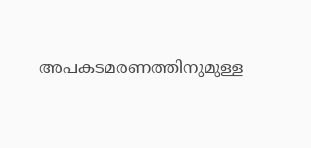അപകടമരണത്തിനുമുള്ള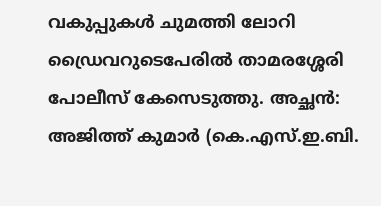വകുപ്പുകൾ ചുമത്തി ലോറി ഡ്രൈവറുടെപേരിൽ താമരശ്ശേരി പോലീസ് കേസെടുത്തു. അച്ഛൻ: അജിത്ത് കുമാർ (കെ.എസ്.ഇ.ബി.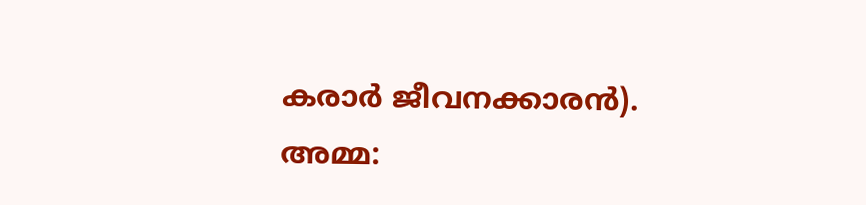കരാർ ജീവനക്കാരൻ). അമ്മ: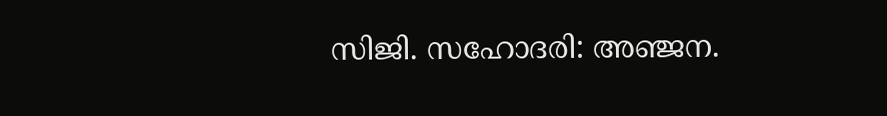സിജി. സഹോദരി: അഞ്ജന.